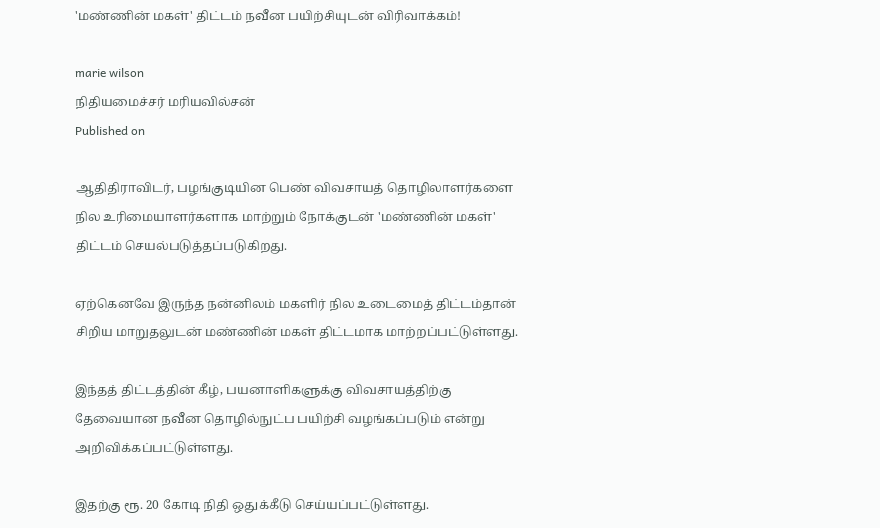'மண்ணின் மகள்' திட்டம் நவீன பயிற்சியுடன் விரிவாக்கம்!

marie wilson
நிதியமைச்சர் மரியவில்சன்
Published on

ஆதிதிராவிடர், பழங்குடியின பெண் விவசாயத் தொழிலாளர்களை நில உரிமையாளர்களாக மாற்றும் நோக்குடன் 'மண்ணின் மகள்' திட்டம் செயல்படுத்தப்படுகிறது.

ஏற்கெனவே இருந்த நன்னிலம் மகளிர் நில உடைமைத் திட்டம்தான் சிறிய மாறுதலுடன் மண்ணின் மகள் திட்டமாக மாற்றப்பட்டுள்ளது.

இந்தத் திட்டத்தின் கீழ், பயனாளிகளுக்கு விவசாயத்திற்கு தேவையான நவீன தொழில்நுட்ப பயிற்சி வழங்கப்படும் என்று அறிவிக்கப்பட்டுள்ளது.

இதற்கு ரூ. 20 கோடி நிதி ஒதுக்கீடு செய்யப்பட்டுள்ளது.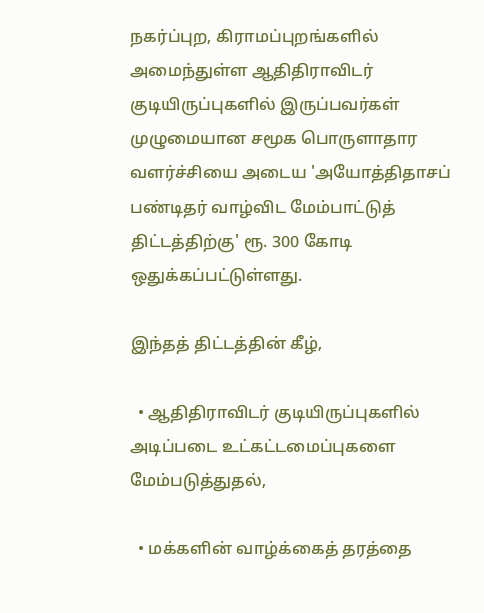நகர்ப்புற, கிராமப்புறங்களில் அமைந்துள்ள ஆதிதிராவிடர் குடியிருப்புகளில் இருப்பவர்கள் முழுமையான சமூக பொருளாதார வளர்ச்சியை அடைய 'அயோத்திதாசப் பண்டிதர் வாழ்விட மேம்பாட்டுத் திட்டத்திற்கு' ரூ. 300 கோடி ஒதுக்கப்பட்டுள்ளது.

இந்தத் திட்டத்தின் கீழ்,

  • ஆதிதிராவிடர் குடியிருப்புகளில் அடிப்படை உட்கட்டமைப்புகளை மேம்படுத்துதல்,

  • மக்களின் வாழ்க்கைத் தரத்தை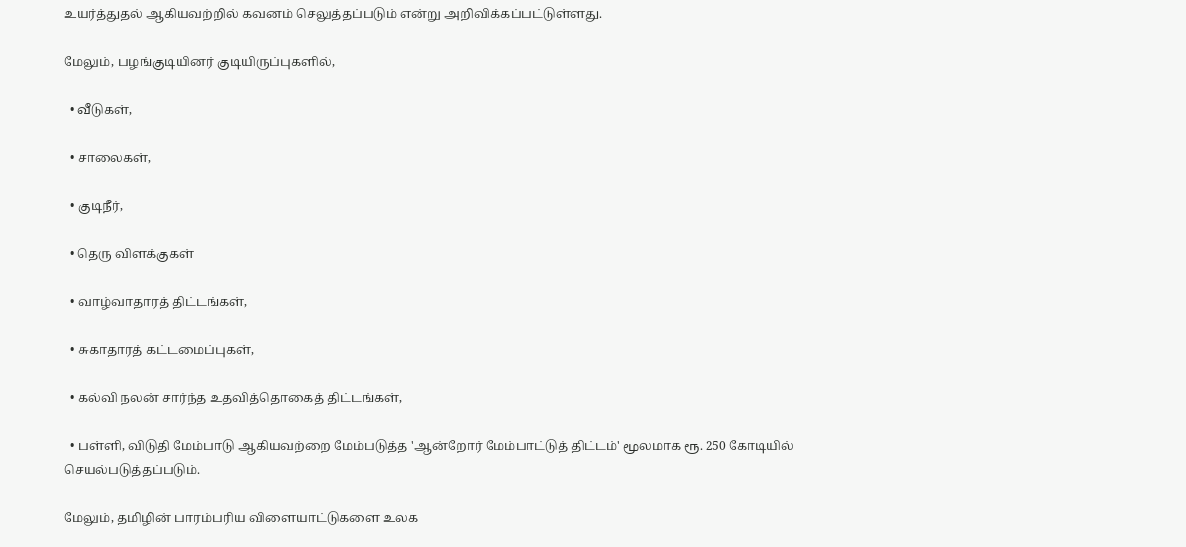உயர்த்துதல் ஆகியவற்றில் கவனம் செலுத்தப்படும் என்று அறிவிக்கப்பட்டுள்ளது.

மேலும், பழங்குடியினர் குடியிருப்புகளில்,

  • வீடுகள்,

  • சாலைகள்,

  • குடிநீர்,

  • தெரு விளக்குகள்

  • வாழ்வாதாரத் திட்டங்கள்,

  • சுகாதாரத் கட்டமைப்புகள்,

  • கல்வி நலன் சார்ந்த உதவித்தொகைத் திட்டங்கள்,

  • பள்ளி, விடுதி மேம்பாடு ஆகியவற்றை மேம்படுத்த 'ஆன்றோர் மேம்பாட்டுத் திட்டம்' மூலமாக ரூ. 250 கோடியில் செயல்படுத்தப்படும்.

மேலும், தமிழின் பாரம்பரிய விளையாட்டுகளை உலக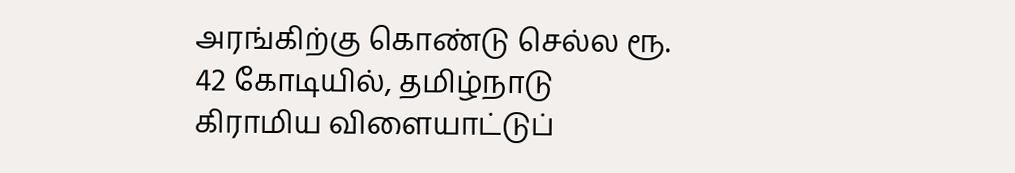அரங்கிற்கு கொண்டு செல்ல ரூ. 42 கோடியில், தமிழ்நாடு கிராமிய விளையாட்டுப்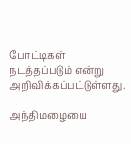போட்டிகள் நடத்தப்படும் என்று அறிவிக்கப்பட்டுள்ளது.

அந்திமழையை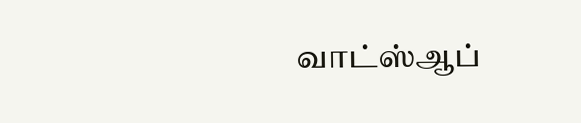வாட்ஸ்ஆப்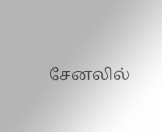சேனலில்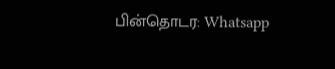பின்தொடர: Whatsapp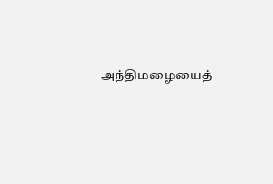அந்திமழையைத்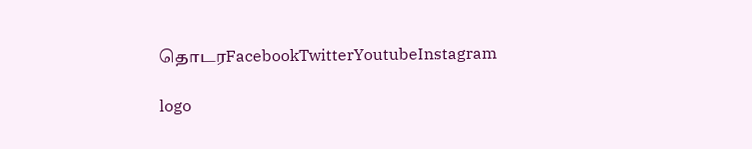தொடரFacebookTwitterYoutubeInstagram

logo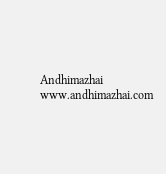Andhimazhai
www.andhimazhai.com